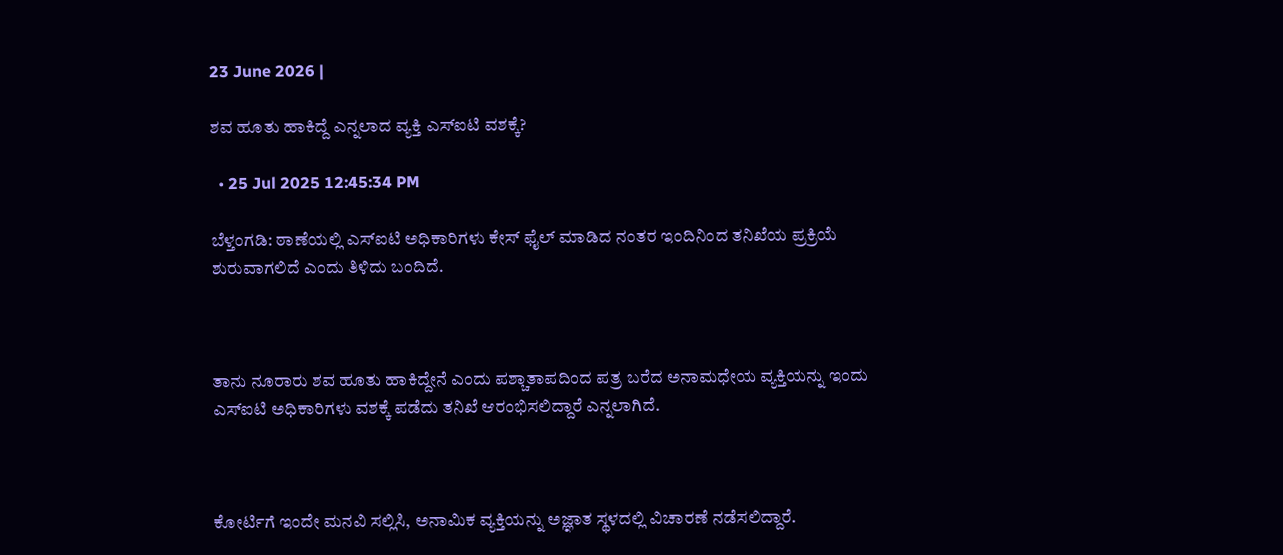23 June 2026 |

ಶವ ಹೂತು ಹಾಕಿದ್ದೆ ಎನ್ನಲಾದ ವ್ಯಕ್ತಿ ಎಸ್ಐಟಿ ವಶಕ್ಕೆ?

  • 25 Jul 2025 12:45:34 PM

ಬೆಳ್ತಂಗಡಿ: ಠಾಣೆಯಲ್ಲಿ ಎಸ್ಐಟಿ ಅಧಿಕಾರಿಗಳು ಕೇಸ್ ಫೈಲ್ ಮಾಡಿದ ನಂತರ ಇಂದಿನಿಂದ ತನಿಖೆಯ ಪ್ರಕ್ರಿಯೆ ಶುರುವಾಗಲಿದೆ ಎಂದು ತಿಳಿದು ಬಂದಿದೆ.



ತಾನು ನೂರಾರು ಶವ ಹೂತು ಹಾಕಿದ್ದೇನೆ ಎಂದು ಪಶ್ಚಾತಾಪದಿಂದ ಪತ್ರ ಬರೆದ ಅನಾಮಧೇಯ ವ್ಯಕ್ತಿಯನ್ನು ಇಂದು ಎಸ್ಐಟಿ ಅಧಿಕಾರಿಗಳು ವಶಕ್ಕೆ ಪಡೆದು ತನಿಖೆ ಆರಂಭಿಸಲಿದ್ದಾರೆ ಎನ್ನಲಾಗಿದೆ.



ಕೋರ್ಟಿಗೆ ಇಂದೇ ಮನವಿ ಸಲ್ಲಿಸಿ, ಅನಾಮಿಕ ವ್ಯಕ್ತಿಯನ್ನು ಅಜ್ಞಾತ ಸ್ಥಳದಲ್ಲಿ ವಿಚಾರಣೆ ನಡೆಸಲಿದ್ದಾರೆ.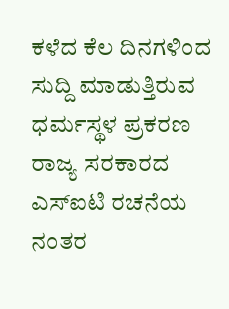ಕಳೆದ ಕೆಲ ದಿನಗಳಿಂದ ಸುದ್ದಿ ಮಾಡುತ್ತಿರುವ ಧರ್ಮಸ್ಥಳ ಪ್ರಕರಣ ರಾಜ್ಯ ಸರಕಾರದ ಎಸ್ಐಟಿ ರಚನೆಯ ನಂತರ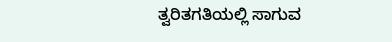ತ್ವರಿತಗತಿಯಲ್ಲಿ ಸಾಗುವ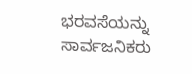ಭರವಸೆಯನ್ನು ಸಾರ್ವಜನಿಕರು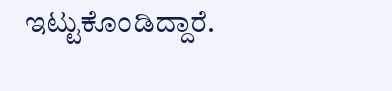ಇಟ್ಟುಕೊಂಡಿದ್ದಾರೆ.